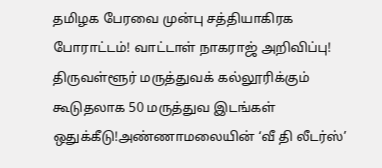தமிழக பேரவை முன்பு சத்தியாகிரக போராட்டம்! வாட்டாள் நாகராஜ் அறிவிப்பு! திருவள்ளூர் மருத்துவக் கல்லூரிக்கும் கூடுதலாக 50 மருத்துவ இடங்கள் ஒதுக்கீடு!அண்ணாமலையின் ‘வீ தி லீடர்ஸ்’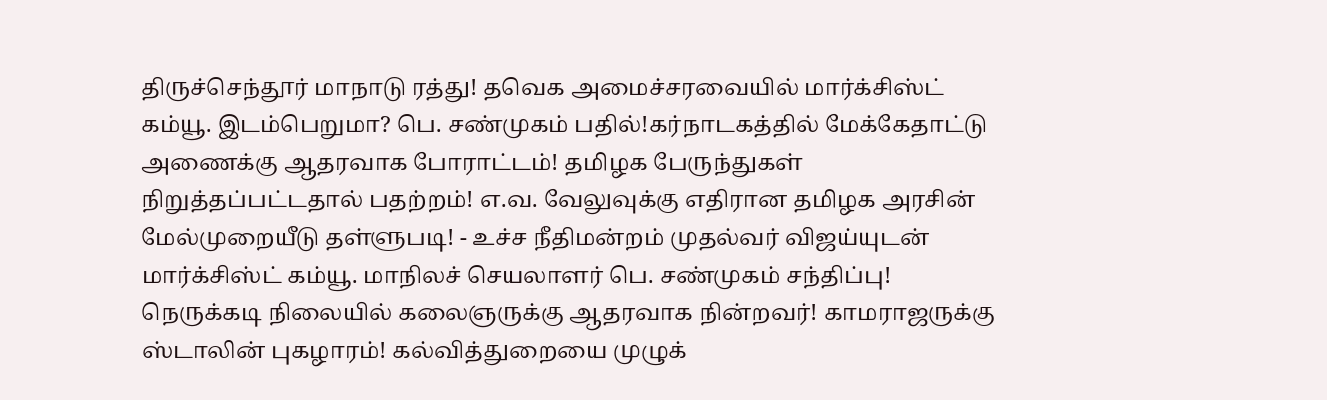திருச்செந்தூர் மாநாடு ரத்து! தவெக அமைச்சரவையில் மார்க்சிஸ்ட் கம்யூ. இடம்பெறுமா? பெ. சண்முகம் பதில்!கர்நாடகத்தில் மேக்கேதாட்டு அணைக்கு ஆதரவாக போராட்டம்! தமிழக பேருந்துகள் நிறுத்தப்பட்டதால் பதற்றம்! எ.வ. வேலுவுக்கு எதிரான தமிழக அரசின் மேல்முறையீடு தள்ளுபடி! - உச்ச நீதிமன்றம் முதல்வர் விஜய்யுடன் மார்க்சிஸ்ட் கம்யூ. மாநிலச் செயலாளர் பெ. சண்முகம் சந்திப்பு! நெருக்கடி நிலையில் கலைஞருக்கு ஆதரவாக நின்றவர்! காமராஜருக்கு ஸ்டாலின் புகழாரம்! கல்வித்துறையை முழுக்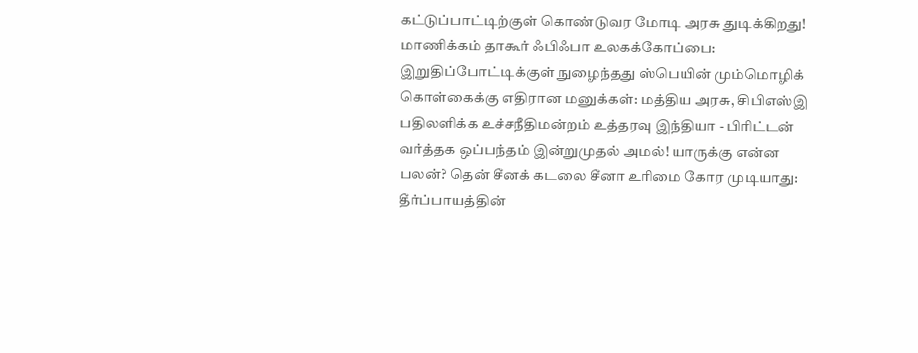கட்டுப்பாட்டிற்குள் கொண்டுவர மோடி அரசு துடிக்கிறது! மாணிக்கம் தாகூர் ஃபிஃபா உலகக்கோப்பை: இறுதிப்போட்டிக்குள் நுழைந்தது ஸ்பெயின் மும்மொழிக் கொள்கைக்கு எதிரான மனுக்கள்: மத்திய அரசு, சிபிஎஸ்இ பதிலளிக்க உச்சநீதிமன்றம் உத்தரவு இந்தியா - பிரிட்டன் வர்த்தக ஒப்பந்தம் இன்றுமுதல் அமல்! யாருக்கு என்ன பலன்? தென் சீனக் கடலை சீனா உரிமை கோர முடியாது: தீர்ப்பாயத்தின்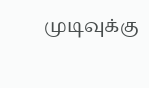முடிவுக்கு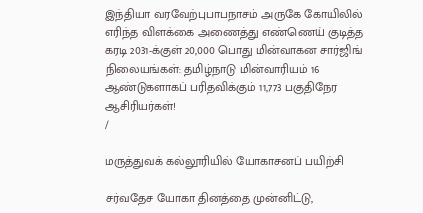இந்தியா வரவேற்புபாபநாசம் அருகே கோயிலில் எரிந்த விளக்கை அணைத்து எண்ணெய் குடித்த கரடி 2031-க்குள் 20,000 பொது மின்வாகன சார்ஜிங் நிலையங்கள்: தமிழ்நாடு மின்வாரியம் 16 ஆண்டுகளாகப் பரிதவிக்கும் 11,773 பகுதிநேர ஆசிரியர்கள்!
/

மருத்துவக் கல்லூரியில் யோகாசனப் பயிற்சி

சர்வதேச யோகா தினத்தை முன்னிட்டு,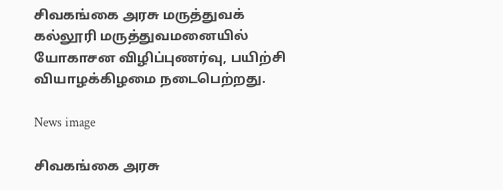சிவகங்கை அரசு மருத்துவக் கல்லூரி மருத்துவமனையில் யோகாசன விழிப்புணர்வு, பயிற்சி வியாழக்கிழமை நடைபெற்றது.

News image

சிவகங்கை அரசு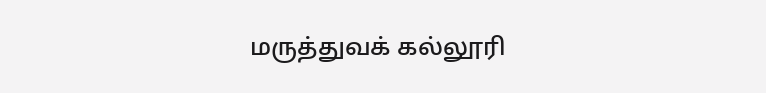மருத்துவக் கல்லூரி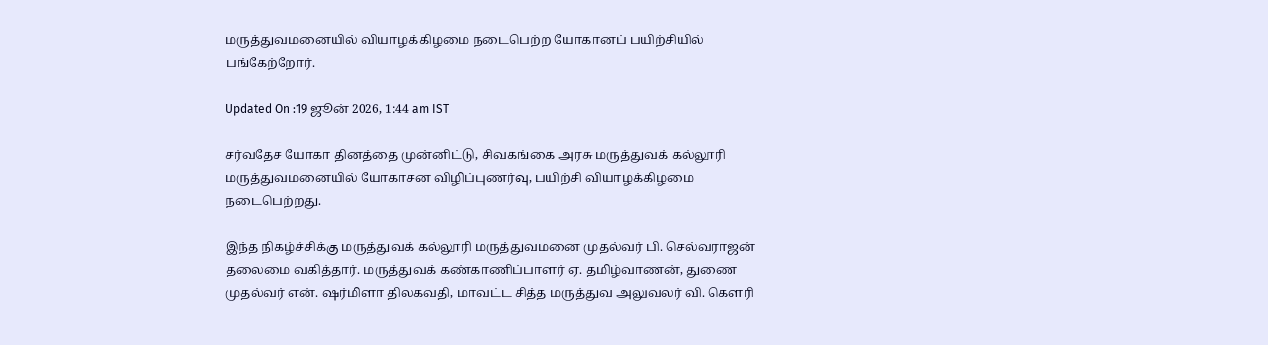மருத்துவமனையில் வியாழக்கிழமை நடைபெற்ற யோகானப் பயிற்சியில் பங்கேற்றோர்.

Updated On :19 ஜூன் 2026, 1:44 am IST

சர்வதேச யோகா தினத்தை முன்னிட்டு, சிவகங்கை அரசு மருத்துவக் கல்லூரி மருத்துவமனையில் யோகாசன விழிப்புணர்வு, பயிற்சி வியாழக்கிழமை நடைபெற்றது.

இந்த நிகழ்ச்சிக்கு மருத்துவக் கல்லூரி மருத்துவமனை முதல்வர் பி. செல்வராஜன் தலைமை வகித்தார். மருத்துவக் கண்காணிப்பாளர் ஏ. தமிழ்வாணன், துணை முதல்வர் என். ஷர்மிளா திலகவதி, மாவட்ட சித்த மருத்துவ அலுவலர் வி. கௌரி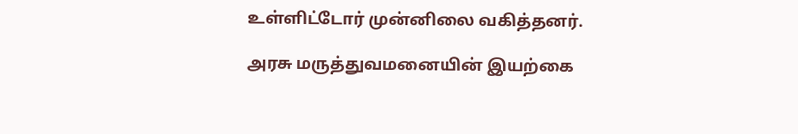உள்ளிட்டோர் முன்னிலை வகித்தனர்.

அரசு மருத்துவமனையின் இயற்கை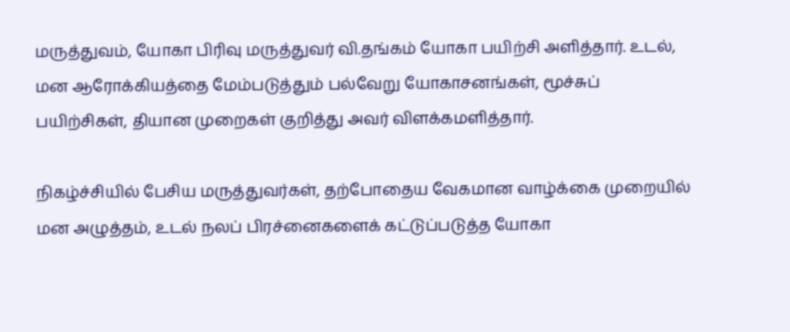மருத்துவம், யோகா பிரிவு மருத்துவர் வி.தங்கம் யோகா பயிற்சி அளித்தார். உடல், மன ஆரோக்கியத்தை மேம்படுத்தும் பல்வேறு யோகாசனங்கள், மூச்சுப் பயிற்சிகள், தியான முறைகள் குறித்து அவர் விளக்கமளித்தார்.

நிகழ்ச்சியில் பேசிய மருத்துவர்கள், தற்போதைய வேகமான வாழ்க்கை முறையில் மன அழுத்தம், உடல் நலப் பிரச்னைகளைக் கட்டுப்படுத்த யோகா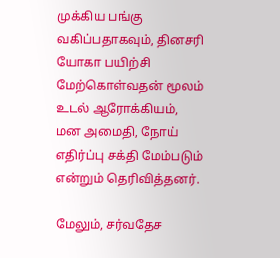முக்கிய பங்கு வகிப்பதாகவும், தினசரி யோகா பயிற்சி மேற்கொள்வதன் மூலம் உடல் ஆரோக்கியம், மன அமைதி, நோய் எதிர்ப்பு சக்தி மேம்படும் என்றும் தெரிவித்தனர்.

மேலும், சர்வதேச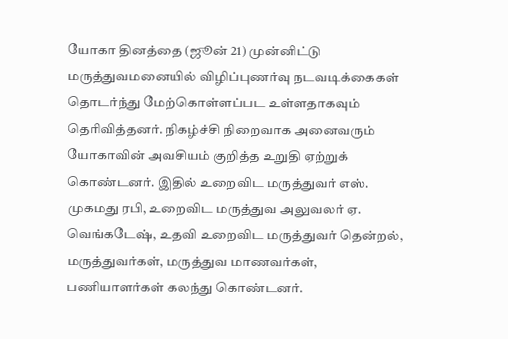யோகா தினத்தை (ஜூன் 21) முன்னிட்டு மருத்துவமனையில் விழிப்புணர்வு நடவடிக்கைகள் தொடர்ந்து மேற்கொள்ளப்பட உள்ளதாகவும் தெரிவித்தனர். நிகழ்ச்சி நிறைவாக அனைவரும் யோகாவின் அவசியம் குறித்த உறுதி ஏற்றுக் கொண்டனர். இதில் உறைவிட மருத்துவர் எஸ். முகமது ரபி, உறைவிட மருத்துவ அலுவலர் ஏ. வெங்கடேஷ், உதவி உறைவிட மருத்துவர் தென்றல், மருத்துவர்கள், மருத்துவ மாணவர்கள், பணியாளர்கள் கலந்து கொண்டனர்.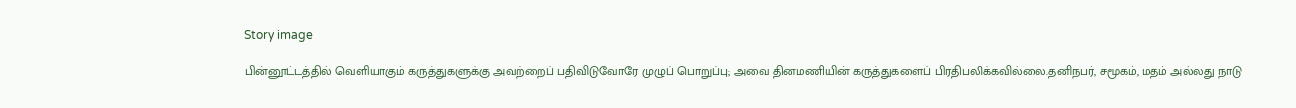Story image

பின்னூட்டத்தில் வெளியாகும் கருத்துகளுக்கு அவற்றைப் பதிவிடுவோரே முழுப் பொறுப்பு; அவை தினமணியின் கருத்துகளைப் பிரதிபலிக்கவில்லை.தனிநபர், சமூகம், மதம் அல்லது நாடு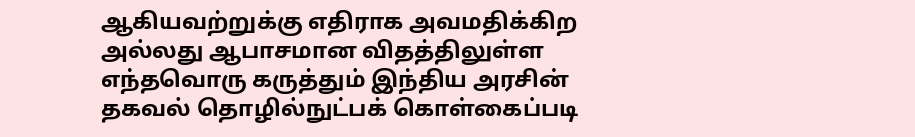ஆகியவற்றுக்கு எதிராக அவமதிக்கிற அல்லது ஆபாசமான விதத்திலுள்ள எந்தவொரு கருத்தும் இந்திய அரசின் தகவல் தொழில்நுட்பக் கொள்கைப்படி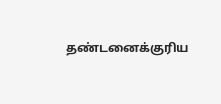தண்டனைக்குரிய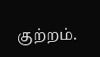குற்றம்.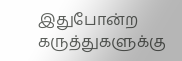இதுபோன்ற கருத்துகளுக்கு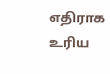எதிராக உரிய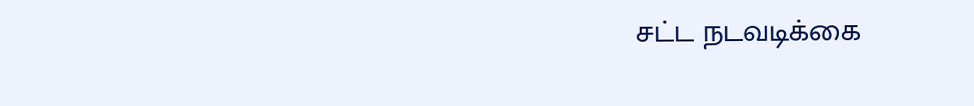சட்ட நடவடிக்கை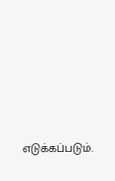எடுக்கப்படும்.